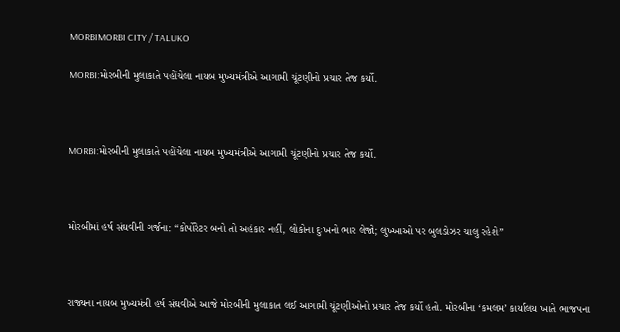MORBIMORBI CITY / TALUKO

MORBI:મોરબીની મુલાકાતે પહોંચેલા નાયબ મુખ્યમંત્રીએ આગામી ચૂંટણીનો પ્રચાર તેજ કર્યો.



MORBI:મોરબીની મુલાકાતે પહોંચેલા નાયબ મુખ્યમંત્રીએ આગામી ચૂંટણીનો પ્રચાર તેજ કર્યો.



મોરબીમાં હર્ષ સંઘવીની ગર્જના: “કોર્પોરેટર બનો તો અહંકાર નહીં, લોકોના દુઃખનો ભાર લેજો; લુખ્ખાઓ પર બુલડોઝર ચાલુ રહેશે”



રાજ્યના નાયબ મુખ્યમંત્રી હર્ષ સંઘવીએ આજે મોરબીની મુલાકાત લઈ આગામી ચૂંટણીઓનો પ્રચાર તેજ કર્યો હતો. મોરબીના ‘કમલમ’ કાર્યાલય ખાતે ભાજપના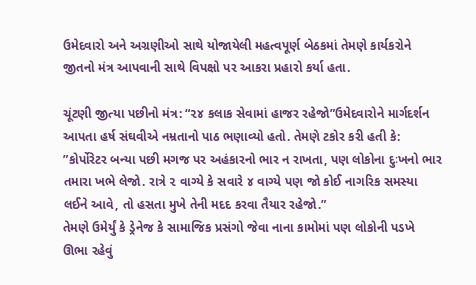ઉમેદવારો અને અગ્રણીઓ સાથે યોજાયેલી મહત્વપૂર્ણ બેઠકમાં તેમણે કાર્યકરોને જીતનો મંત્ર આપવાની સાથે વિપક્ષો પર આકરા પ્રહારો કર્યા હતા.

ચૂંટણી જીત્યા પછીનો મંત્ર: “૨૪ કલાક સેવામાં હાજર રહેજો”ઉમેદવારોને માર્ગદર્શન આપતા હર્ષ સંઘવીએ નમ્રતાનો પાઠ ભણાવ્યો હતો. તેમણે ટકોર કરી હતી કે:
”કોર્પોરેટર બન્યા પછી મગજ પર અહંકારનો ભાર ન રાખતા, પણ લોકોના દુઃખનો ભાર તમારા ખભે લેજો. રાત્રે ૨ વાગ્યે કે સવારે ૪ વાગ્યે પણ જો કોઈ નાગરિક સમસ્યા લઈને આવે, તો હસતા મુખે તેની મદદ કરવા તૈયાર રહેજો.”
તેમણે ઉમેર્યું કે ડ્રેનેજ કે સામાજિક પ્રસંગો જેવા નાના કામોમાં પણ લોકોની પડખે ઊભા રહેવું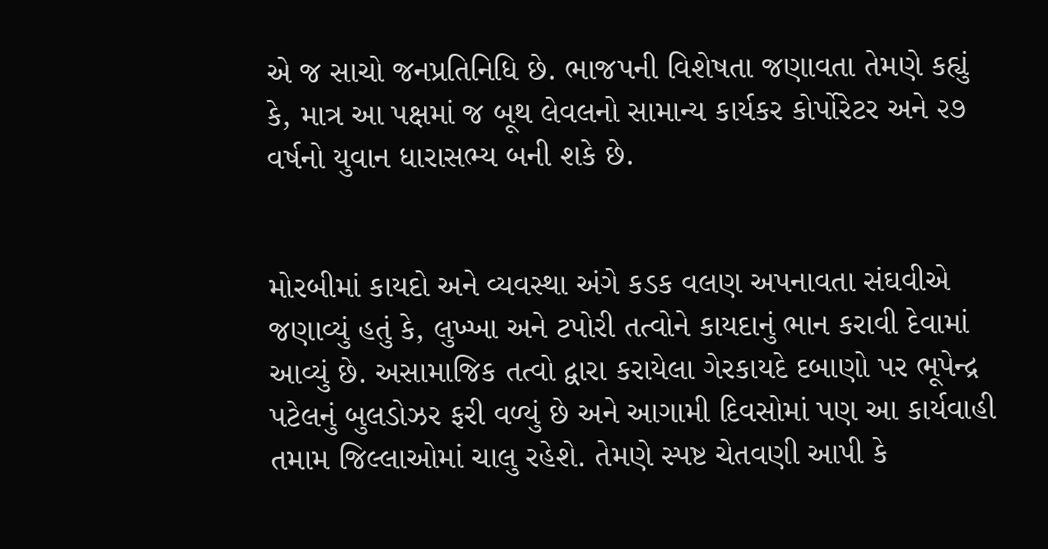એ જ સાચો જનપ્રતિનિધિ છે. ભાજપની વિશેષતા જણાવતા તેમણે કહ્યું કે, માત્ર આ પક્ષમાં જ બૂથ લેવલનો સામાન્ય કાર્યકર કોર્પોરેટર અને ૨૭ વર્ષનો યુવાન ધારાસભ્ય બની શકે છે.


મોરબીમાં કાયદો અને વ્યવસ્થા અંગે કડક વલણ અપનાવતા સંઘવીએ જણાવ્યું હતું કે, લુખ્ખા અને ટપોરી તત્વોને કાયદાનું ભાન કરાવી દેવામાં આવ્યું છે. અસામાજિક તત્વો દ્વારા કરાયેલા ગેરકાયદે દબાણો પર ભૂપેન્દ્ર પટેલનું બુલડોઝર ફરી વળ્યું છે અને આગામી દિવસોમાં પણ આ કાર્યવાહી તમામ જિલ્લાઓમાં ચાલુ રહેશે. તેમણે સ્પષ્ટ ચેતવણી આપી કે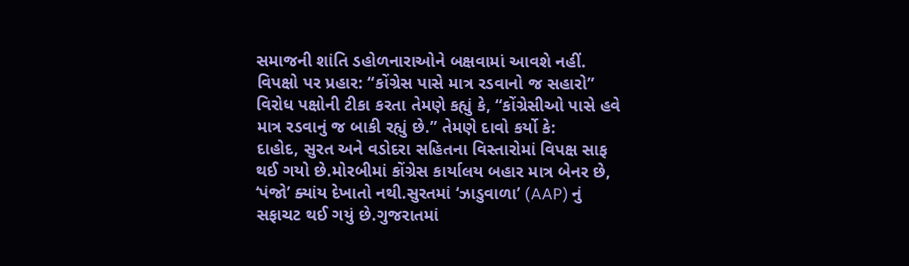સમાજની શાંતિ ડહોળનારાઓને બક્ષવામાં આવશે નહીં.
વિપક્ષો પર પ્રહાર: “કોંગ્રેસ પાસે માત્ર રડવાનો જ સહારો”
વિરોધ પક્ષોની ટીકા કરતા તેમણે કહ્યું કે, “કોંગ્રેસીઓ પાસે હવે માત્ર રડવાનું જ બાકી રહ્યું છે.” તેમણે દાવો કર્યો કે:
દાહોદ, સુરત અને વડોદરા સહિતના વિસ્તારોમાં વિપક્ષ સાફ થઈ ગયો છે.મોરબીમાં કોંગ્રેસ કાર્યાલય બહાર માત્ર બેનર છે, ‘પંજો’ ક્યાંય દેખાતો નથી.સુરતમાં ‘ઝાડુવાળા’ (AAP) નું સફાચટ થઈ ગયું છે.ગુજરાતમાં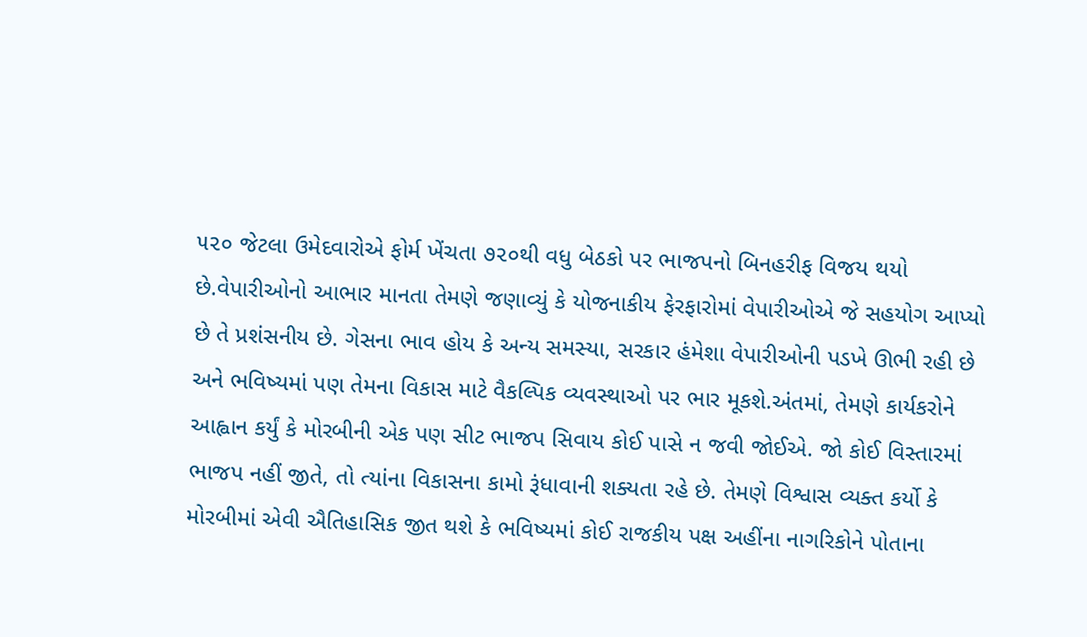૫૨૦ જેટલા ઉમેદવારોએ ફોર્મ ખેંચતા ૭૨૦થી વધુ બેઠકો પર ભાજપનો બિનહરીફ વિજય થયો છે.વેપારીઓનો આભાર માનતા તેમણે જણાવ્યું કે યોજનાકીય ફેરફારોમાં વેપારીઓએ જે સહયોગ આપ્યો છે તે પ્રશંસનીય છે. ગેસના ભાવ હોય કે અન્ય સમસ્યા, સરકાર હંમેશા વેપારીઓની પડખે ઊભી રહી છે અને ભવિષ્યમાં પણ તેમના વિકાસ માટે વૈકલ્પિક વ્યવસ્થાઓ પર ભાર મૂકશે.અંતમાં, તેમણે કાર્યકરોને આહ્વાન કર્યું કે મોરબીની એક પણ સીટ ભાજપ સિવાય કોઈ પાસે ન જવી જોઈએ. જો કોઈ વિસ્તારમાં ભાજપ નહીં જીતે, તો ત્યાંના વિકાસના કામો રૂંધાવાની શક્યતા રહે છે. તેમણે વિશ્વાસ વ્યક્ત કર્યો કે મોરબીમાં એવી ઐતિહાસિક જીત થશે કે ભવિષ્યમાં કોઈ રાજકીય પક્ષ અહીંના નાગરિકોને પોતાના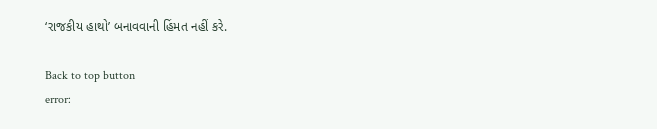‘રાજકીય હાથો’ બનાવવાની હિંમત નહીં કરે.

Back to top button
error: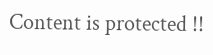Content is protected !!